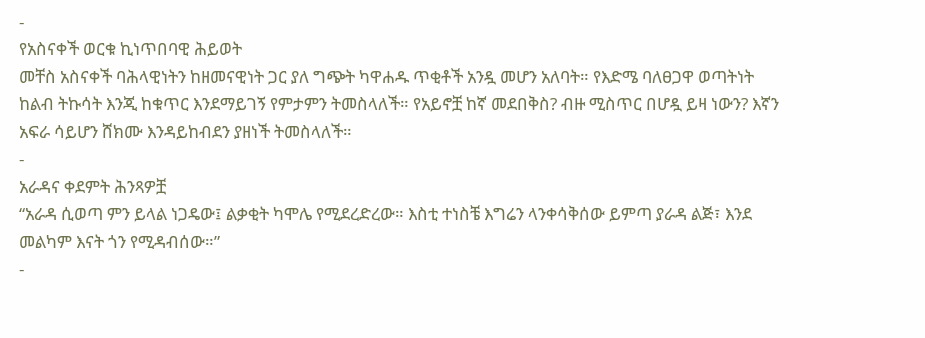-
የአስናቀች ወርቁ ኪነጥበባዊ ሕይወት
መቸስ አስናቀች ባሕላዊነትን ከዘመናዊነት ጋር ያለ ግጭት ካዋሐዱ ጥቂቶች አንዷ መሆን አለባት። የእድሜ ባለፀጋዋ ወጣትነት ከልብ ትኩሳት እንጂ ከቁጥር እንደማይገኝ የምታምን ትመስላለች። የአይኖቿ ከኛ መደበቅስ? ብዙ ሚስጥር በሆዷ ይዛ ነውን? እኛን አፍራ ሳይሆን ሸክሙ እንዳይከብደን ያዘነች ትመስላለች።
-
አራዳና ቀደምት ሕንጻዎቿ
“አራዳ ሲወጣ ምን ይላል ነጋዴው፤ ልቃቂት ካሞሌ የሚደረድረው። እስቲ ተነስቼ እግሬን ላንቀሳቅሰው ይምጣ ያራዳ ልጅ፣ እንደ መልካም እናት ጎን የሚዳብሰው።”
-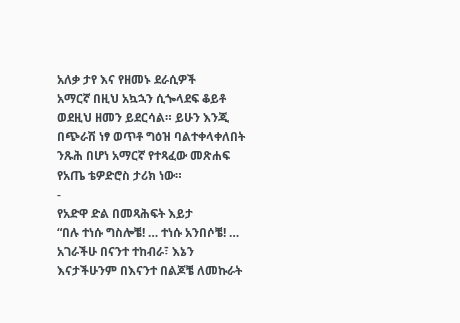አለቃ ታየ እና የዘመኑ ደራሲዎች
አማርኛ በዚህ አኳኋን ሲጐላደፍ ቆይቶ ወደዚህ ዘመን ይደርሳል። ይሁን እንጂ በጭራሽ ነፃ ወጥቶ ግዕዝ ባልተቀላቀለበት ንጹሕ በሆነ አማርኛ የተጻፈው መጽሐፍ የአጤ ቴዎድሮስ ታሪክ ነው።
-
የአድዋ ድል በመጻሕፍት እይታ
“በሉ ተነሱ ግስሎቼ! … ተነሱ አንበሶቼ! … አገራችሁ በናንተ ተከብራ፣ እኔን እናታችሁንም በእናንተ በልጆቼ ለመኩራት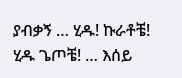ያብቃኝ … ሂዱ! ኩራቶቼ! ሂዱ ጌጦቼ! … እሰይ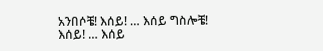አንበሶቼ! እሰይ! … እሰይ ግስሎቼ! እሰይ! … እሰይ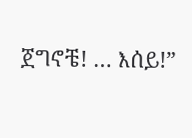ጀግኖቼ! … እሰይ!”